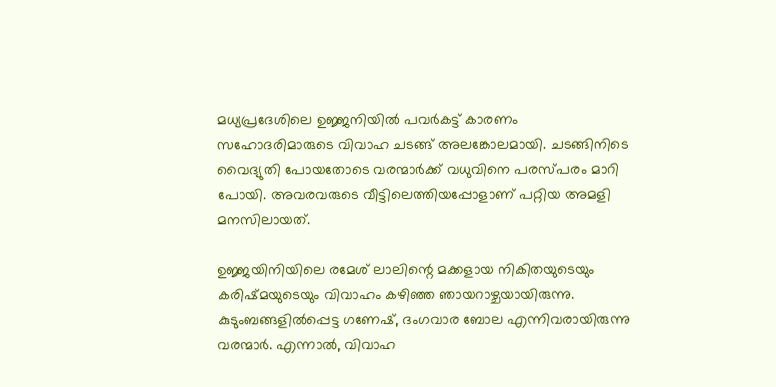മധ്യപ്രദേശിലെ ഉജ്ജനിയിൽ പവർകട്ട് കാരണം സഹോദരിമാരുടെ വിവാഹ ചടങ്ങ് അലങ്കോലമായി. ചടങ്ങിനിടെ വൈദ്യുതി പോയതോടെ വരന്മാർക്ക് വധുവിനെ പരസ്പരം മാറി പോയി. അവരവരുടെ വീട്ടിലെത്തിയപ്പോളാണ് പറ്റിയ അമളി മനസിലായത്.

ഉജ്ജയിനിയിലെ രമേശ് ലാലിന്റെ മക്കളായ നികിതയുടെയും കരിഷ്മയുടെയും വിവാഹം കഴിഞ്ഞ ഞായറാഴ്ചയായിരുന്നു. കുടുംബങ്ങളില്‍പ്പെട്ട ഗണേഷ്, ദംഗവാര ബോല എന്നിവരായിരുന്നു വരന്മാർ. എന്നാൽ, വിവാഹ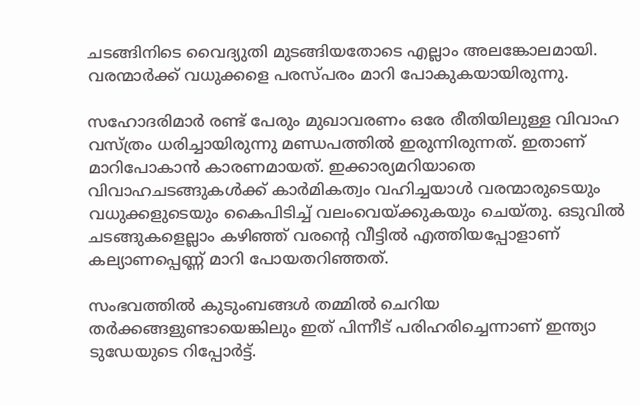ചടങ്ങിനിടെ വൈദ്യുതി മുടങ്ങിയതോടെ എല്ലാം അലങ്കോലമായി. വരന്മാർക്ക് വധുക്കളെ പരസ്പരം മാറി പോകുകയായിരുന്നു.

സഹോദരിമാർ രണ്ട് പേരും മുഖാവരണം ഒരേ രീതിയിലുള്ള വിവാഹ വസ്ത്രം ധരിച്ചായിരുന്നു മണ്ഡപത്തിൽ ഇരുന്നിരുന്നത്. ഇതാണ് മാറിപോകാൻ കാരണമായത്. ഇക്കാര്യമറിയാതെ വിവാഹചടങ്ങുകള്‍ക്ക് കാര്‍മികത്വം വഹിച്ചയാള്‍ വരന്മാരുടെയും വധുക്കളുടെയും കൈപിടിച്ച് വലംവെയ്ക്കുകയും ചെയ്തു. ഒടുവിൽ ചടങ്ങുകളെല്ലാം കഴിഞ്ഞ് വരന്റെ വീട്ടിൽ എത്തിയപ്പോളാണ് കല്യാണപ്പെണ്ണ് മാറി പോയതറിഞ്ഞത്.

സംഭവത്തില്‍ കുടുംബങ്ങള്‍ തമ്മില്‍ ചെറിയ തര്‍ക്കങ്ങളുണ്ടായെങ്കിലും ഇത് പിന്നീട് പരിഹരിച്ചെന്നാണ് ഇന്ത്യാ ടുഡേയുടെ റിപ്പോര്‍ട്ട്.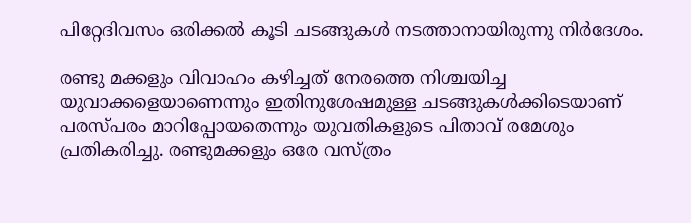പിറ്റേദിവസം ഒരിക്കല്‍ കൂടി ചടങ്ങുകള്‍ നടത്താനായിരുന്നു നിര്‍ദേശം.

രണ്ടു മക്കളും വിവാഹം കഴിച്ചത് നേരത്തെ നിശ്ചയിച്ച യുവാക്കളെയാണെന്നും ഇതിനുശേഷമുള്ള ചടങ്ങുകള്‍ക്കിടെയാണ് പരസ്പരം മാറിപ്പോയതെന്നും യുവതികളുടെ പിതാവ് രമേശും പ്രതികരിച്ചു. രണ്ടുമക്കളും ഒരേ വസ്ത്രം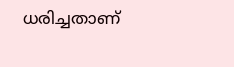ധരിച്ചതാണ്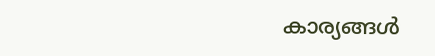കാര്യങ്ങള്‍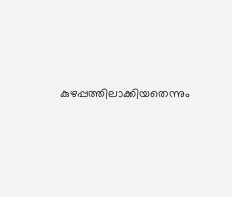കുഴപ്പത്തിലാക്കിയതെന്നും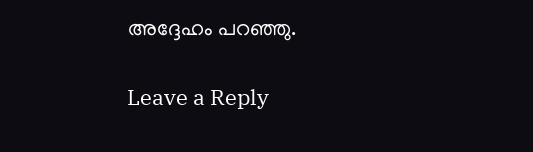അദ്ദേഹം പറഞ്ഞു.

Leave a Reply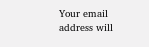Your email address will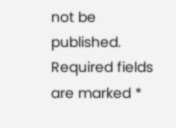not be published. Required fields are marked *